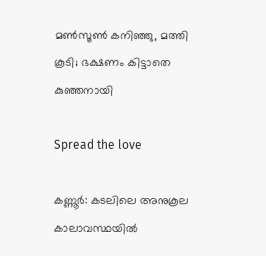മൺസൂൺ കനിഞ്ഞു, മത്തി കൂടി; ഭക്ഷണം കിട്ടാതെ കുഞ്ഞനായി

Spread the love

കണ്ണൂർ: കടലിലെ അനുകൂല കാലാവസ്ഥയിൽ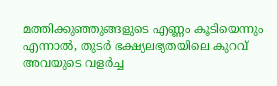മത്തിക്കുഞ്ഞുങ്ങളുടെ എണ്ണം കൂടിയെന്നും എന്നാൽ, തുടർ ഭക്ഷ്യലഭ്യതയിലെ കുറവ് അവയുടെ വളർച്ച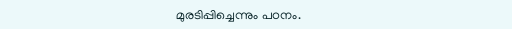മുരടിപ്പിച്ചെന്നും പഠനം.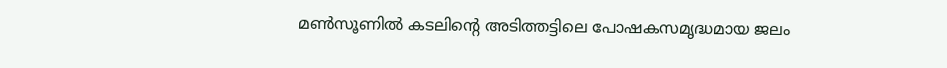മൺസൂണിൽ കടലിന്റെ അടിത്തട്ടിലെ പോഷകസമൃദ്ധമായ ജലം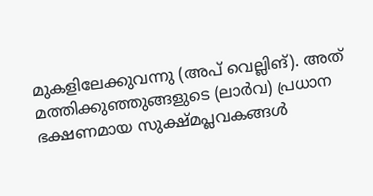മുകളിലേക്കുവന്നു (അപ് വെല്ലിങ്). അത് മത്തിക്കുഞ്ഞുങ്ങളുടെ (ലാർവ) പ്രധാന ഭക്ഷണമായ സുക്ഷ്മപ്ലവകങ്ങൾ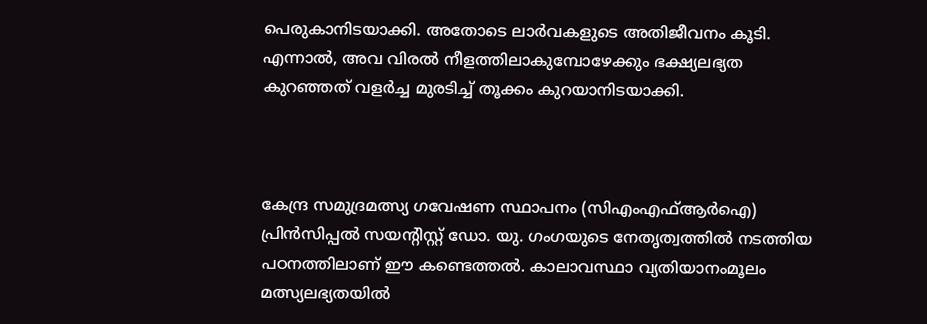പെരുകാനിടയാക്കി. അതോടെ ലാർവകളുടെ അതിജീവനം കൂടി. എന്നാൽ, അവ വിരൽ നീളത്തിലാകുമ്പോഴേക്കും ഭക്ഷ്യലഭ്യത കുറഞ്ഞത് വളർച്ച മുരടിച്ച് തൂക്കം കുറയാനിടയാക്കി.



കേന്ദ്ര സമുദ്രമത്സ്യ ഗവേഷണ സ്ഥാപനം (സിഎംഎഫ്ആർഐ) പ്രിൻസിപ്പൽ സയന്റിസ്റ്റ് ഡോ. യു. ഗംഗയുടെ നേതൃത്വത്തിൽ നടത്തിയ പഠനത്തിലാണ് ഈ കണ്ടെത്തൽ. കാലാവസ്ഥാ വ്യതിയാനംമൂലം മത്സ്യലഭ്യതയിൽ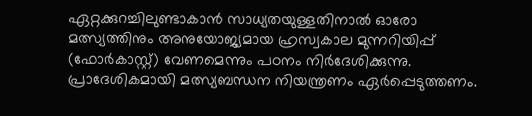ഏറ്റക്കുറച്ചിലുണ്ടാകാൻ സാധ്യതയുള്ളതിനാൽ ഓരോ മത്സ്യത്തിനും അനുയോജ്യമായ ഹ്രസ്വകാല മുന്നറിയിപ്പ് (ഫോർകാസ്റ്റ്) വേണമെന്നും പഠനം നിർദേശിക്കുന്നു. പ്രാദേശികമായി മത്സ്യബന്ധന നിയന്ത്രണം ഏർപ്പെടുത്തണം.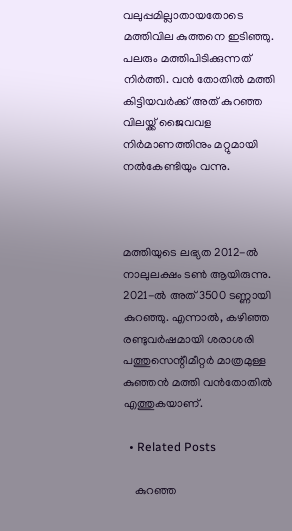വലുപ്പമില്ലാതായതോടെ മത്തിവില കുത്തനെ ഇടിഞ്ഞു. പലരും മത്തിപിടിക്കുന്നത് നിർത്തി. വൻ തോതിൽ മത്തി കിട്ടിയവർക്ക് അത് കുറഞ്ഞ വിലയ്ക്ക് ജൈവവള നിർമാണത്തിനും മറ്റുമായി നൽകേണ്ടിയും വന്നു.



മത്തിയുടെ ലഭ്യത 2012-ൽ നാലുലക്ഷം ടൺ ആയിരുന്നു. 2021-ൽ അത് 3500 ടണ്ണായി കുറഞ്ഞു. എന്നാൽ, കഴിഞ്ഞ രണ്ടുവർഷമായി ശരാശരി പത്തുസെന്റീമീറ്റർ മാത്രമുള്ള കുഞ്ഞൻ മത്തി വൻതോതിൽ എത്തുകയാണ്.

  • Related Posts

    കുറഞ്ഞ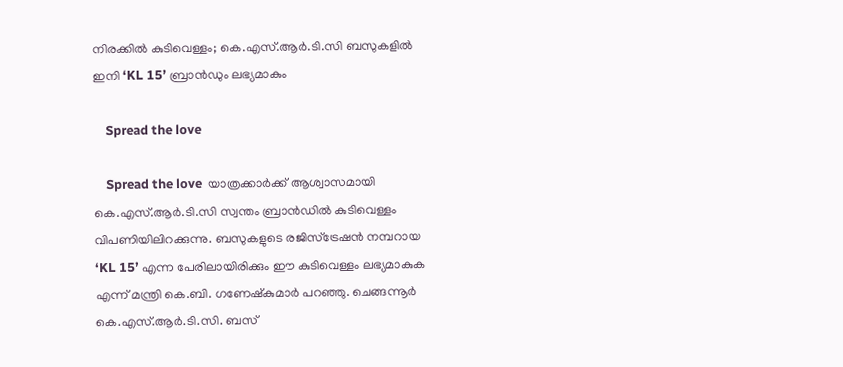നിരക്കിൽ കുടിവെള്ളം; കെ.എസ്.ആർ.ടി.സി ബസുകളിൽ ഇനി ‘KL 15’ ബ്രാൻഡും ലഭ്യമാകും

    Spread the love

    Spread the love  യാത്രക്കാർക്ക് ആശ്വാസമായി കെ.എസ്.ആർ.ടി.സി സ്വന്തം ബ്രാൻഡിൽ കുടിവെള്ളം വിപണിയിലിറക്കുന്നു. ബസുകളുടെ രജിസ്ട്രേഷൻ നമ്പറായ ‘KL 15’ എന്ന പേരിലായിരിക്കും ഈ കുടിവെള്ളം ലഭ്യമാകുക എന്ന് മന്ത്രി കെ.ബി. ഗണേഷ്‌കുമാർ പറഞ്ഞു. ചെങ്ങന്നൂർ കെ.എസ്.ആർ.ടി.സി. ബസ്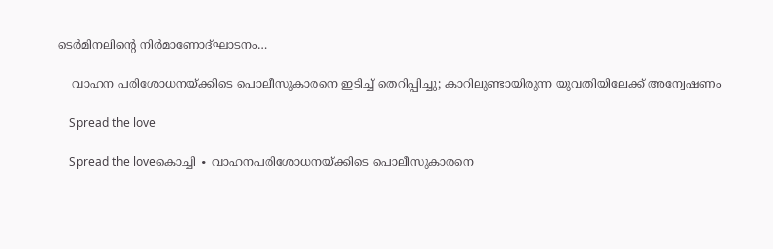ടെർമിനലിന്റെ നിർമാണോദ്ഘാടനം…

    വാഹന പരിശോധനയ്ക്കിടെ പൊലീസുകാരനെ ഇടിച്ച് തെറിപ്പിച്ചു; കാറിലുണ്ടായിരുന്ന യുവതിയിലേക്ക് അന്വേഷണം

    Spread the love

    Spread the loveകൊച്ചി ∙ വാഹനപരിശോധനയ്ക്കിടെ പൊലീസുകാരനെ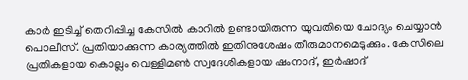കാർ ഇടിച്ച് തെറിപ്പിച്ച കേസിൽ കാറിൽ ഉണ്ടായിരുന്ന യുവതിയെ ചോദ്യം ചെയ്യാൻ പൊലീസ്. പ്രതിയാക്കുന്ന കാര്യത്തിൽ ഇതിനുശേഷം തീരുമാനമെടുക്കും. കേസിലെ പ്രതികളായ കൊല്ലം വെള്ളിമൺ സ്വദേശികളായ ഷംനാദ്, ഇർഷാദ്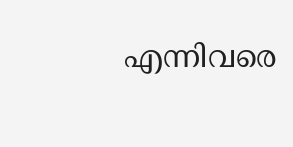എന്നിവരെ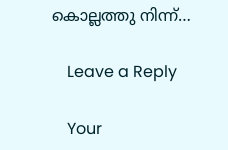കൊല്ലത്തു നിന്ന്…

    Leave a Reply

    Your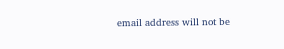email address will not be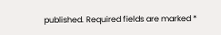published. Required fields are marked *